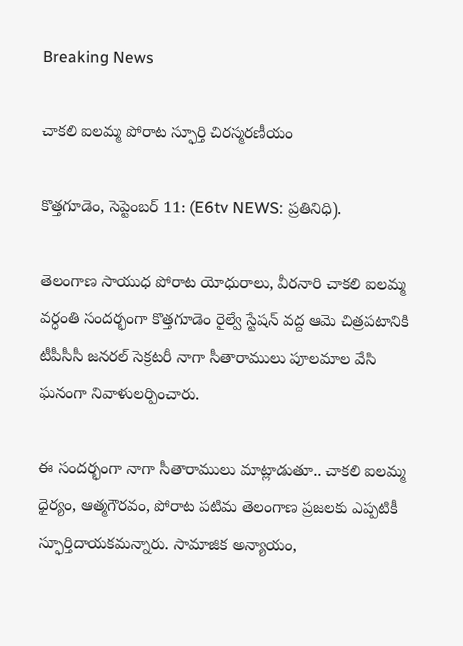Breaking News

చాకలి ఐలమ్మ పోరాట స్ఫూర్తి చిరస్మరణీయం

కొత్తగూడెం, సెప్టెంబర్ 11: (E6tv NEWS: ప్రతినిధి).

తెలంగాణ సాయుధ పోరాట యోధురాలు, వీరనారి చాకలి ఐలమ్మ వర్ధంతి సందర్భంగా కొత్తగూడెం రైల్వే స్టేషన్ వద్ద ఆమె చిత్రపటానికి టీపీసీసీ జనరల్ సెక్రటరీ నాగా సీతారాములు పూలమాల వేసి ఘనంగా నివాళులర్పించారు.

ఈ సందర్భంగా నాగా సీతారాములు మాట్లాడుతూ.. చాకలి ఐలమ్మ ధైర్యం, ఆత్మగౌరవం, పోరాట పటిమ తెలంగాణ ప్రజలకు ఎప్పటికీ స్ఫూర్తిదాయకమన్నారు. సామాజిక అన్యాయం,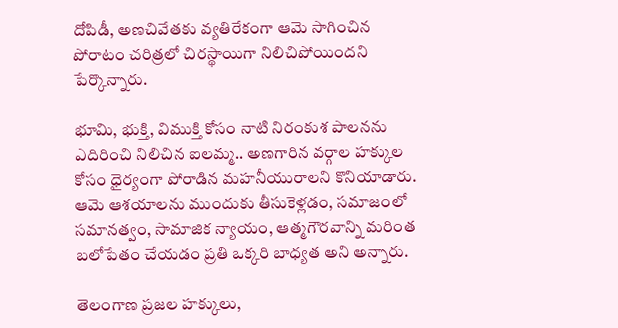దోపిడీ, అణచివేతకు వ్యతిరేకంగా ఆమె సాగించిన పోరాటం చరిత్రలో చిరస్థాయిగా నిలిచిపోయిందని పేర్కొన్నారు.

భూమి, భుక్తి, విముక్తి కోసం నాటి నిరంకుశ పాలనను ఎదిరించి నిలిచిన ఐలమ్మ.. అణగారిన వర్గాల హక్కుల కోసం ధైర్యంగా పోరాడిన మహనీయురాలని కొనియాడారు. ఆమె ఆశయాలను ముందుకు తీసుకెళ్లడం, సమాజంలో సమానత్వం, సామాజిక న్యాయం, ఆత్మగౌరవాన్ని మరింత బలోపేతం చేయడం ప్రతి ఒక్కరి బాధ్యత అని అన్నారు.

తెలంగాణ ప్రజల హక్కులు,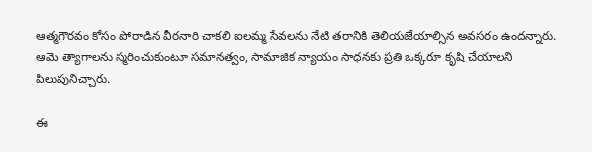ఆత్మగౌరవం కోసం పోరాడిన వీరనారి చాకలి ఐలమ్మ సేవలను నేటి తరానికి తెలియజేయాల్సిన అవసరం ఉందన్నారు. ఆమె త్యాగాలను స్మరించుకుంటూ సమానత్వం, సామాజిక న్యాయం సాధనకు ప్రతి ఒక్కరూ కృషి చేయాలని పిలుపునిచ్చారు.

ఈ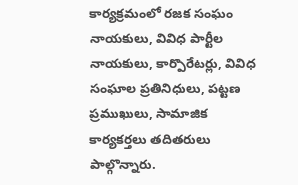కార్యక్రమంలో రజక సంఘం నాయకులు, వివిధ పార్టీల నాయకులు, కార్పొరేటర్లు, వివిధ సంఘాల ప్రతినిధులు, పట్టణ ప్రముఖులు, సామాజిక కార్యకర్తలు తదితరులు పాల్గొన్నారు.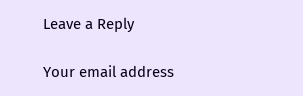Leave a Reply

Your email address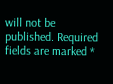will not be published. Required fields are marked *